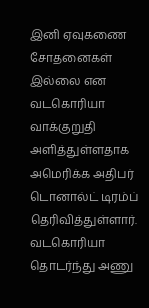இனி ஏவுகணை சோதனைகள் இல்லை என வடகொரியா வாக்குறுதி அளித்துள்ளதாக அமெரிக்க அதிபர் டொனால்ட் டிரம்ப் தெரிவித்துள்ளார். வடகொரியா தொடர்ந்து அணு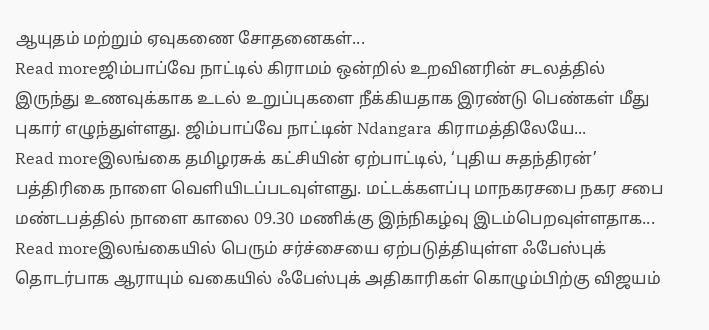ஆயுதம் மற்றும் ஏவுகணை சோதனைகள்...
Read moreஜிம்பாப்வே நாட்டில் கிராமம் ஒன்றில் உறவினரின் சடலத்தில் இருந்து உணவுக்காக உடல் உறுப்புகளை நீக்கியதாக இரண்டு பெண்கள் மீது புகார் எழுந்துள்ளது. ஜிம்பாப்வே நாட்டின் Ndangara கிராமத்திலேயே...
Read moreஇலங்கை தமிழரசுக் கட்சியின் ஏற்பாட்டில், ‘புதிய சுதந்திரன்’ பத்திரிகை நாளை வெளியிடப்படவுள்ளது. மட்டக்களப்பு மாநகரசபை நகர சபை மண்டபத்தில் நாளை காலை 09.30 மணிக்கு இந்நிகழ்வு இடம்பெறவுள்ளதாக...
Read moreஇலங்கையில் பெரும் சர்ச்சையை ஏற்படுத்தியுள்ள ஃபேஸ்புக் தொடர்பாக ஆராயும் வகையில் ஃபேஸ்புக் அதிகாரிகள் கொழும்பிற்கு விஜயம்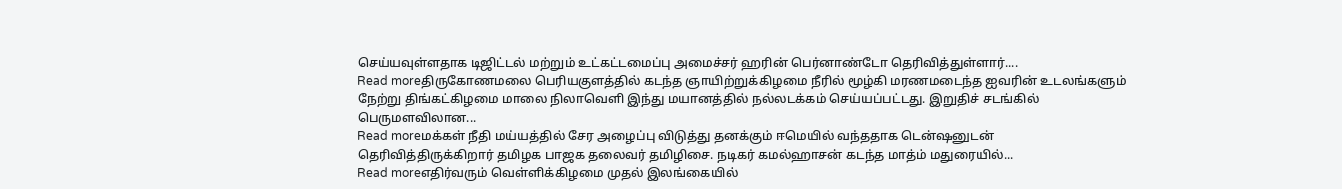செய்யவுள்ளதாக டிஜிட்டல் மற்றும் உட்கட்டமைப்பு அமைச்சர் ஹரின் பெர்னாண்டோ தெரிவித்துள்ளார்....
Read moreதிருகோணமலை பெரியகுளத்தில் கடந்த ஞாயிற்றுக்கிழமை நீரில் மூழ்கி மரணமடைந்த ஐவரின் உடலங்களும் நேற்று திங்கட்கிழமை மாலை நிலாவெளி இந்து மயானத்தில் நல்லடக்கம் செய்யப்பட்டது. இறுதிச் சடங்கில் பெருமளவிலான...
Read moreமக்கள் நீதி மய்யத்தில் சேர அழைப்பு விடுத்து தனக்கும் ஈமெயில் வந்ததாக டென்ஷனுடன் தெரிவித்திருக்கிறார் தமிழக பாஜக தலைவர் தமிழிசை. நடிகர் கமல்ஹாசன் கடந்த மாத்ம் மதுரையில்...
Read moreஎதிர்வரும் வெள்ளிக்கிழமை முதல் இலங்கையில்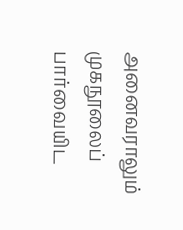அனைவராலும் முகநூலைப் பார்வையிட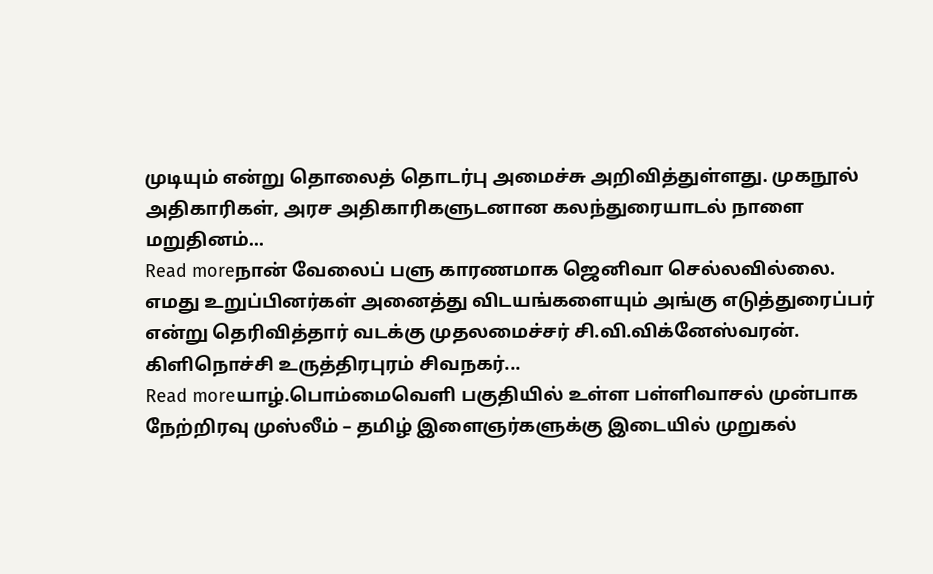முடியும் என்று தொலைத் தொடர்பு அமைச்சு அறிவித்துள்ளது. முகநூல் அதிகாரிகள், அரச அதிகாரிகளுடனான கலந்துரையாடல் நாளை மறுதினம்...
Read moreநான் வேலைப் பளு காரணமாக ஜெனிவா செல்லவில்லை. எமது உறுப்பினர்கள் அனைத்து விடயங்களையும் அங்கு எடுத்துரைப்பர் என்று தெரிவித்தார் வடக்கு முதலமைச்சர் சி.வி.விக்னேஸ்வரன். கிளிநொச்சி உருத்திரபுரம் சிவநகர்...
Read moreயாழ்.பொம்மைவெளி பகுதியில் உள்ள பள்ளிவாசல் முன்பாக நேற்றிரவு முஸ்லீம் – தமிழ் இளைஞர்களுக்கு இடையில் முறுகல்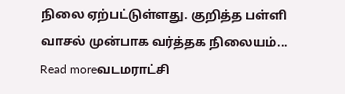நிலை ஏற்பட்டுள்ளது. குறித்த பள்ளி வாசல் முன்பாக வர்த்தக நிலையம்...
Read moreவடமராட்சி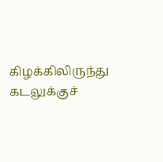கிழக்கிலிருந்து கடலுக்குச்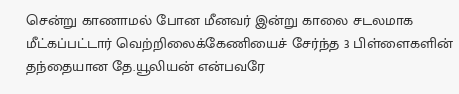சென்று காணாமல் போன மீனவர் இன்று காலை சடலமாக மீட்கப்பட்டார் வெற்றிலைக்கேணியைச் சேர்ந்த 3 பிள்ளைகளின் தந்தையான தே.யூலியன் என்பவரே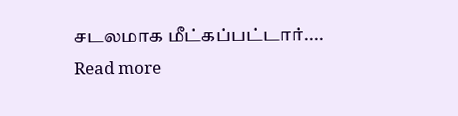சடலமாக மீட்கப்பட்டார்....
Read more